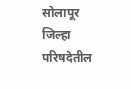सोलापूर जिल्हा परिषदेतील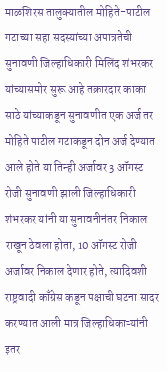माळशिरस तालुक्यातील मोहिते-पाटील गटाच्या सहा सदस्यांच्या अपात्रतेची सुनावणी जिल्हाधिकारी मिलिंद शंभरकर यांच्यासमोर सुरू आहे तक्रारदार काका साठे यांच्याकडून सुनावणीत एक अर्ज तर मोहिते पाटील गटाकडून दोन अर्ज देण्यात आले होते या तिन्ही अर्जावर 3 ऑगस्ट रोजी सुनावणी झाली जिल्हाधिकारी शंभरकर यांनी या सुनावनीनंतर निकाल राखून ठेवला होता, 10 ऑगस्ट रोजी अर्जावर निकाल देणार होते, त्यादिवशी
राष्ट्रवादी काँग्रेस कडून पक्षाची घटना सादर करण्यात आली मात्र जिल्हाधिकाऱ्यांनी इतर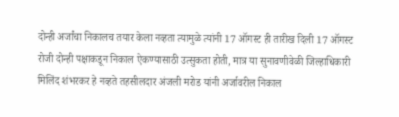दोन्ही अर्जांचा निकालच तयार केला नव्हता त्यामुळे त्यांनी 17 ऑगस्ट ही तारीख दिली 17 ऑगस्ट रोजी दोन्ही पक्षाकडून निकाल ऐकण्यासाठी उत्सुकता होती, मात्र या सुनावणीवेळी जिल्हाधिकारी मिलिंद शंभरकर हे नव्हते तहसीलदार अंजली मरोड यांनी अर्जावरील निकाल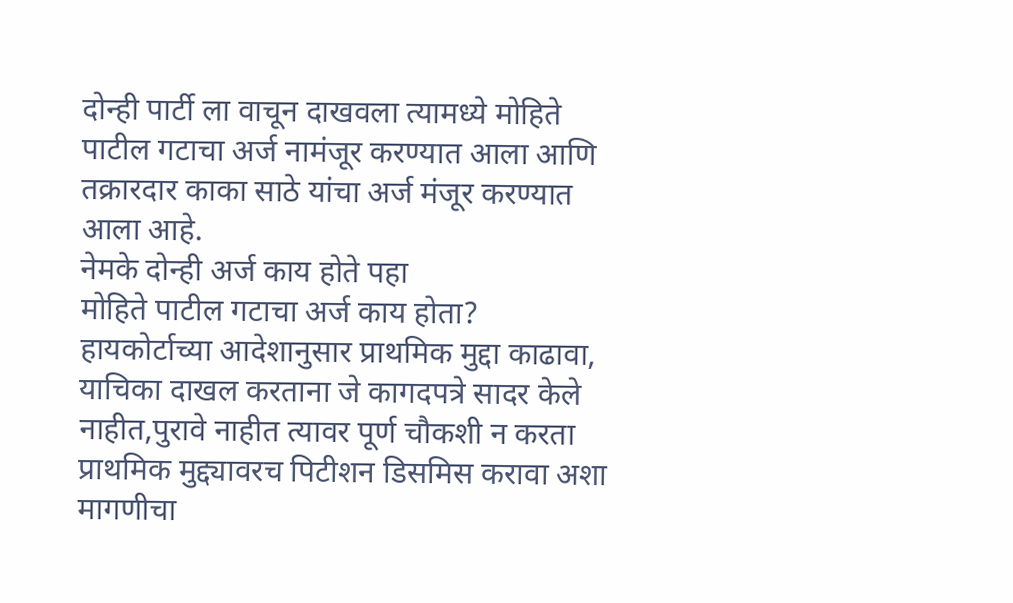दोन्ही पार्टी ला वाचून दाखवला त्यामध्ये मोहिते पाटील गटाचा अर्ज नामंजूर करण्यात आला आणि तक्रारदार काका साठे यांचा अर्ज मंजूर करण्यात आला आहे.
नेमके दोन्ही अर्ज काय होते पहा
मोहिते पाटील गटाचा अर्ज काय होता?
हायकोर्टाच्या आदेशानुसार प्राथमिक मुद्दा काढावा, याचिका दाखल करताना जे कागदपत्रे सादर केले नाहीत,पुरावे नाहीत त्यावर पूर्ण चौकशी न करता प्राथमिक मुद्द्यावरच पिटीशन डिसमिस करावा अशा मागणीचा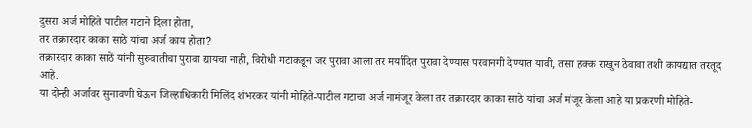दुसरा अर्ज मोहिते पाटील गटाने दिला होता,
तर तक्रारदार काका साठे यांचा अर्ज काय होता?
तक्रारदार काका साठें यांनी सुरुवातीचा पुरावा द्यायचा नाही, विरोधी गटाकडून जर पुरावा आला तर मर्यादित पुरावा देण्यास परवानगी देण्यात यावी, तसा हक्क राखुन ठेवावा तशी कायद्यात तरतूद आहे.
या दोन्ही अर्जावर सुनावणी घेऊन जिल्हाधिकारी मिलिंद शंभरकर यांनी मोहिते-पाटील गटाचा अर्ज नामंजूर केला तर तक्रारदार काका साठे यांचा अर्ज मंजूर केला आहे या प्रकरणी मोहिते-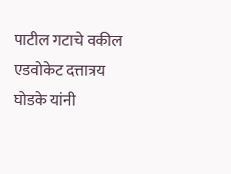पाटील गटाचे वकील एडवोकेट दत्तात्रय घोडके यांनी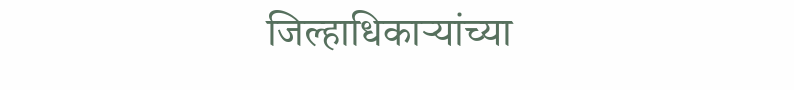जिल्हाधिकाऱ्यांच्या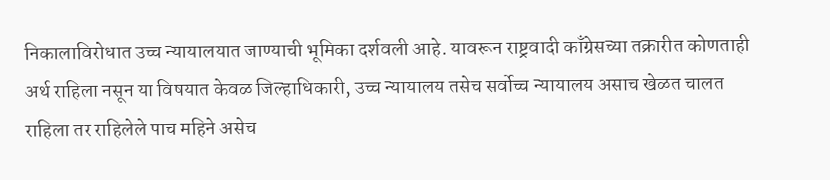निकालाविरोधात उच्च न्यायालयात जाण्याची भूमिका दर्शवली आहे. यावरून राष्ट्रवादी काँग्रेसच्या तक्रारीत कोणताही अर्थ राहिला नसून या विषयात केवळ जिल्हाधिकारी, उच्च न्यायालय तसेच सर्वोच्च न्यायालय असाच खेळत चालत राहिला तर राहिलेले पाच महिने असेच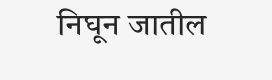निघून जातील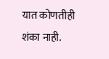यात कोणतीही शंका नाही.